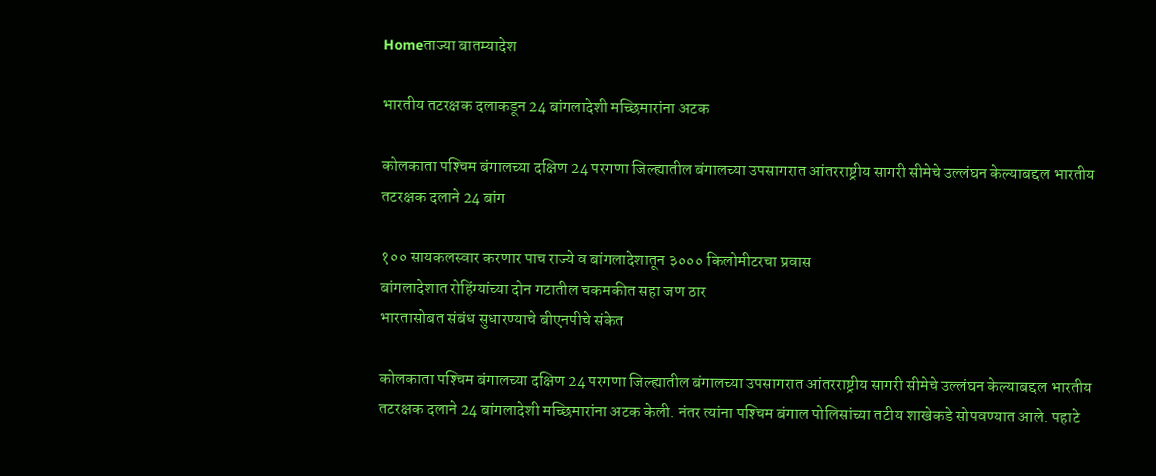Homeताज्या बातम्यादेश

भारतीय तटरक्षक दलाकडून 24 बांगलादेशी मच्छिमारांना अटक

कोलकाता पश्‍चिम बंगालच्या दक्षिण 24 परगणा जिल्ह्यातील बंगालच्या उपसागरात आंतरराष्ट्रीय सागरी सीमेचे उल्लंघन केल्याबद्दल भारतीय तटरक्षक दलाने 24 बांग

१०० सायकलस्वार करणार पाच राज्ये व बांगलादेशातून ३००० किलोमीटरचा प्रवास
बांगलादेशात रोहिंग्यांच्या दोन गटातील चकमकीत सहा जण ठार
भारतासोबत संबंध सुधारण्याचे बीएनपीचे संकेत

कोलकाता पश्‍चिम बंगालच्या दक्षिण 24 परगणा जिल्ह्यातील बंगालच्या उपसागरात आंतरराष्ट्रीय सागरी सीमेचे उल्लंघन केल्याबद्दल भारतीय तटरक्षक दलाने 24 बांगलादेशी मच्छिमारांना अटक केली. नंतर त्यांना पश्‍चिम बंगाल पोलिसांच्या तटीय शाखेकडे सोपवण्यात आले. पहाटे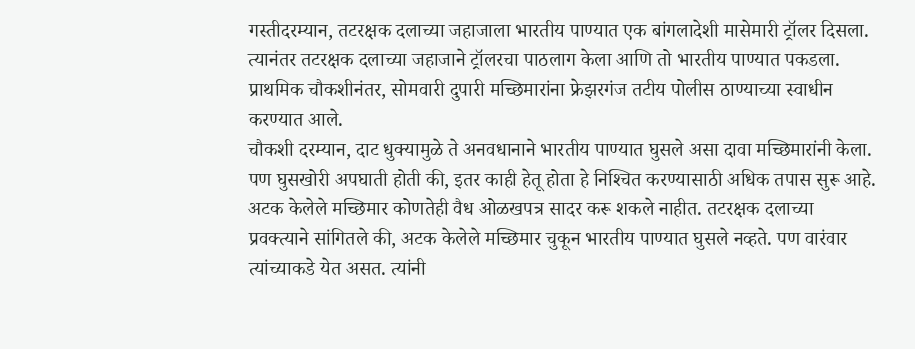गस्तीदरम्यान, तटरक्षक दलाच्या जहाजाला भारतीय पाण्यात एक बांगलादेशी मासेमारी ट्रॉलर दिसला. त्यानंतर तटरक्षक दलाच्या जहाजाने ट्रॉलरचा पाठलाग केला आणि तो भारतीय पाण्यात पकडला. प्राथमिक चौकशीनंतर, सोमवारी दुपारी मच्छिमारांना फ्रेझरगंज तटीय पोलीस ठाण्याच्या स्वाधीन करण्यात आले.
चौकशी दरम्यान, दाट धुक्यामुळे ते अनवधानाने भारतीय पाण्यात घुसले असा दावा मच्छिमारांनी केला. पण घुसखोरी अपघाती होती की, इतर काही हेतू होता हे निश्‍चित करण्यासाठी अधिक तपास सुरू आहे. अटक केलेले मच्छिमार कोणतेही वैध ओळखपत्र सादर करू शकले नाहीत. तटरक्षक दलाच्या प्रवक्त्याने सांगितले की, अटक केलेले मच्छिमार चुकून भारतीय पाण्यात घुसले नव्हते. पण वारंवार त्यांच्याकडे येत असत. त्यांनी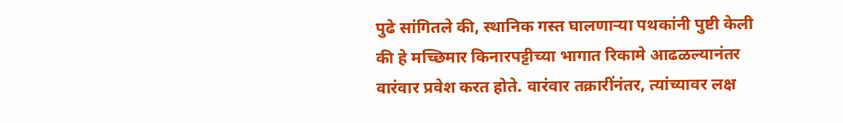पुढे सांगितले की, स्थानिक गस्त घालणार्‍या पथकांनी पुष्टी केली की हे मच्छिमार किनारपट्टीच्या भागात रिकामे आढळल्यानंतर वारंवार प्रवेश करत होते. वारंवार तक्रारींनंतर, त्यांच्यावर लक्ष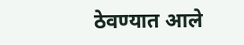ठेवण्यात आले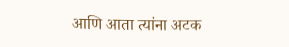आणि आता त्यांना अटक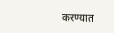करण्यात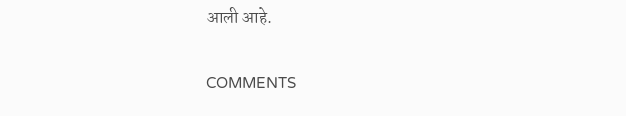आली आहे.

COMMENTS